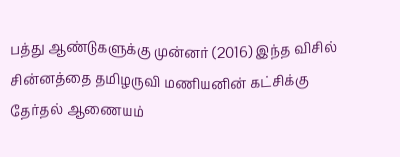பத்து ஆண்டுகளுக்கு முன்னர் (2016) இந்த விசில் சின்னத்தை தமிழருவி மணியனின் கட்சிக்கு தேர்தல் ஆணையம்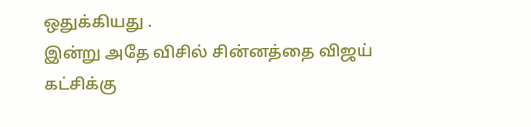ஒதுக்கியது .
இன்று அதே விசில் சின்னத்தை விஜய் கட்சிக்கு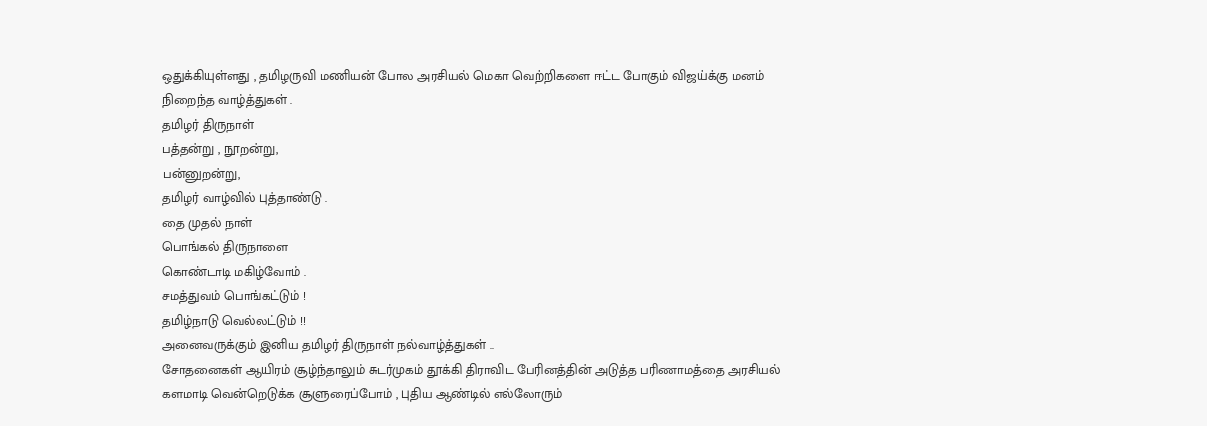ஒதுக்கியுள்ளது , தமிழருவி மணியன் போல அரசியல் மெகா வெற்றிகளை ஈட்ட போகும் விஜய்க்கு மனம் நிறைந்த வாழ்த்துகள் .
தமிழர் திருநாள்
பத்தன்று , நூறன்று,
பன்னுறன்று,
தமிழர் வாழ்வில் புத்தாண்டு .
தை முதல் நாள்
பொங்கல் திருநாளை
கொண்டாடி மகிழ்வோம் .
சமத்துவம் பொங்கட்டும் !
தமிழ்நாடு வெல்லட்டும் !!
அனைவருக்கும் இனிய தமிழர் திருநாள் நல்வாழ்த்துகள் ..
சோதனைகள் ஆயிரம் சூழ்ந்தாலும் சுடர்முகம் தூக்கி திராவிட பேரினத்தின் அடுத்த பரிணாமத்தை அரசியல் களமாடி வென்றெடுக்க சூளுரைப்போம் , புதிய ஆண்டில் எல்லோரும்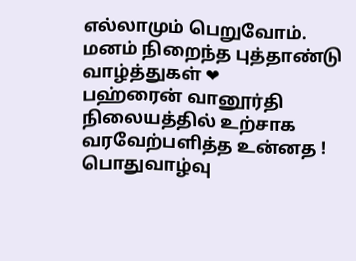எல்லாமும் பெறுவோம்.
மனம் நிறைந்த புத்தாண்டு வாழ்த்துகள் ❤
பஹ்ரைன் வானூர்தி நிலையத்தில் உற்சாக வரவேற்பளித்த உன்னத !
பொதுவாழ்வு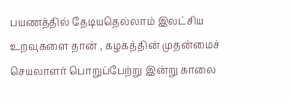பயணத்தில் தேடியதெல்லாம் இலட்சிய உறவுகளை தான் , கழகத்தின் முதன்மைச் செயலாளர் பொறுப்பேற்று இன்று காலை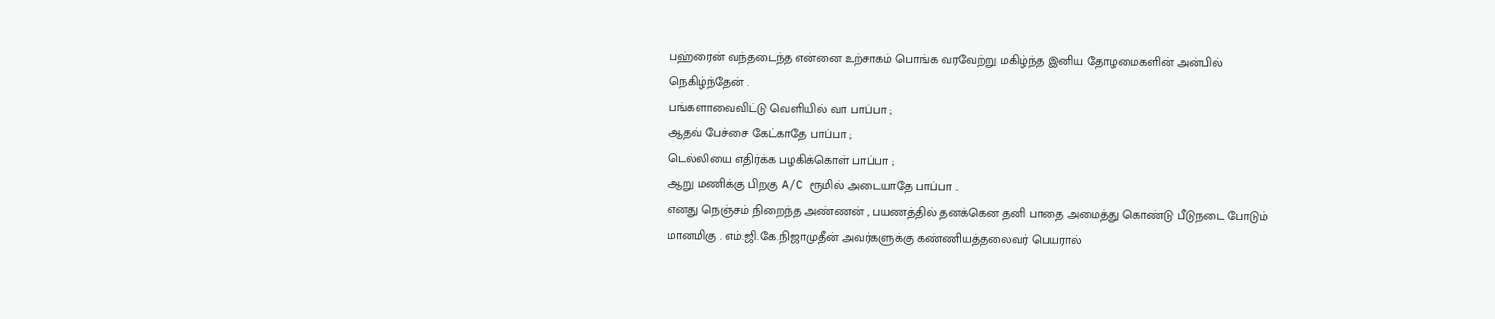பஹ்ரைன் வந்தடைந்த என்னை உற்சாகம் பொங்க வரவேற்று மகிழ்ந்த இனிய தோழமைகளின் அன்பில் நெகிழ்ந்தேன் .
பங்களாவைவிட்டு வெளியில் வா பாப்பா ;
ஆதவ் பேச்சை கேட்காதே பாப்பா ;
டெல்லியை எதிர்க்க பழகிக்கொள் பாப்பா ;
ஆறு மணிக்கு பிறகு A/C ரூமில் அடையாதே பாப்பா ..
எனது நெஞ்சம் நிறைந்த அண்ணன் , பயணத்தில் தனக்கென தனி பாதை அமைத்து கொண்டு பீடுநடை போடும் மானமிகு . எம்.ஜி.கே.நிஜாமுதீன் அவர்களுக்கு கண்ணியத்தலைவர் பெயரால்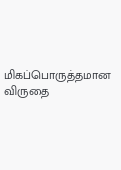மிகப்பொருத்தமான விருதை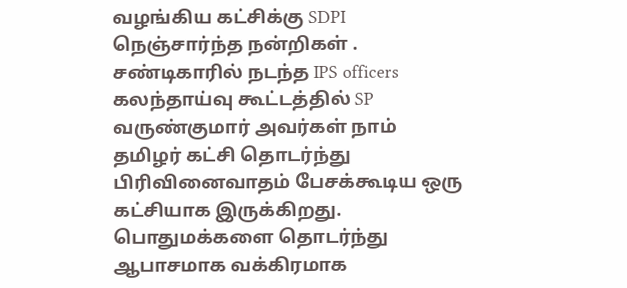வழங்கிய கட்சிக்கு SDPI நெஞ்சார்ந்த நன்றிகள் .
சண்டிகாரில் நடந்த IPS officers கலந்தாய்வு கூட்டத்தில் SP வருண்குமார் அவர்கள் நாம் தமிழர் கட்சி தொடர்ந்து பிரிவினைவாதம் பேசக்கூடிய ஒரு கட்சியாக இருக்கிறது. பொதுமக்களை தொடர்ந்து ஆபாசமாக வக்கிரமாக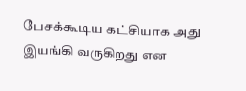பேசக்கூடிய கட்சியாக அது இயங்கி வருகிறது என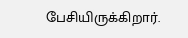பேசியிருக்கிறார்.